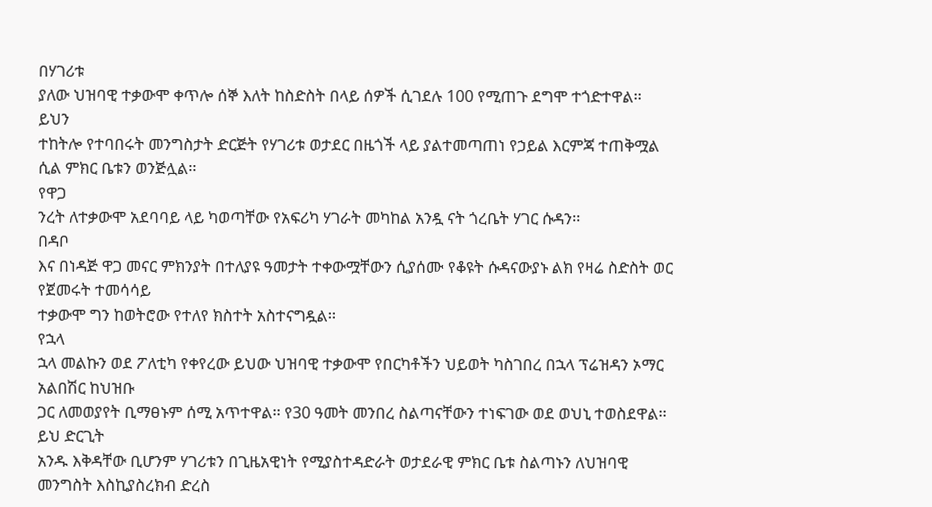በሃገሪቱ
ያለው ህዝባዊ ተቃውሞ ቀጥሎ ሰኞ እለት ከስድስት በላይ ሰዎች ሲገደሉ 100 የሚጠጉ ደግሞ ተጎድተዋል፡፡
ይህን
ተከትሎ የተባበሩት መንግስታት ድርጅት የሃገሪቱ ወታደር በዜጎች ላይ ያልተመጣጠነ የኃይል እርምጃ ተጠቅሟል ሲል ምክር ቤቱን ወንጅሏል፡፡
የዋጋ
ንረት ለተቃውሞ አደባባይ ላይ ካወጣቸው የአፍሪካ ሃገራት መካከል አንዷ ናት ጎረቤት ሃገር ሱዳን፡፡
በዳቦ
እና በነዳጅ ዋጋ መናር ምክንያት በተለያዩ ዓመታት ተቀውሟቸውን ሲያሰሙ የቆዩት ሱዳናውያኑ ልክ የዛሬ ስድስት ወር የጀመሩት ተመሳሳይ
ተቃውሞ ግን ከወትሮው የተለየ ክስተት አስተናግዷል፡፡
የኋላ
ኋላ መልኩን ወደ ፖለቲካ የቀየረው ይህው ህዝባዊ ተቃውሞ የበርካቶችን ህይወት ካስገበረ በኋላ ፕሬዝዳን ኦማር አልበሽር ከህዝቡ
ጋር ለመወያየት ቢማፀኑም ሰሚ አጥተዋል፡፡ የ30 ዓመት መንበረ ስልጣናቸውን ተነፍገው ወደ ወህኒ ተወስደዋል፡፡
ይህ ድርጊት
አንዱ እቅዳቸው ቢሆንም ሃገሪቱን በጊዜአዊነት የሚያስተዳድራት ወታደራዊ ምክር ቤቱ ስልጣኑን ለህዝባዊ መንግስት እስኪያስረክብ ድረስ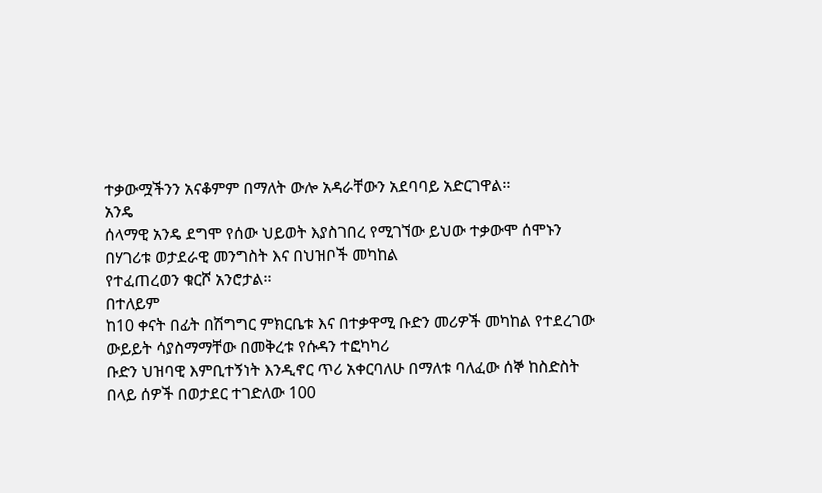ተቃውሟችንን አናቆምም በማለት ውሎ አዳራቸውን አደባባይ አድርገዋል፡፡
አንዴ
ሰላማዊ አንዴ ደግሞ የሰው ህይወት እያስገበረ የሚገኘው ይህው ተቃውሞ ሰሞኑን በሃገሪቱ ወታደራዊ መንግስት እና በህዝቦች መካከል
የተፈጠረወን ቁርሾ አንሮታል፡፡
በተለይም
ከ10 ቀናት በፊት በሽግግር ምክርቤቱ እና በተቃዋሚ ቡድን መሪዎች መካከል የተደረገው ውይይት ሳያስማማቸው በመቅረቱ የሱዳን ተፎካካሪ
ቡድን ህዝባዊ እምቢተኝነት እንዲኖር ጥሪ አቀርባለሁ በማለቱ ባለፈው ሰኞ ከስድስት በላይ ሰዎች በወታደር ተገድለው 100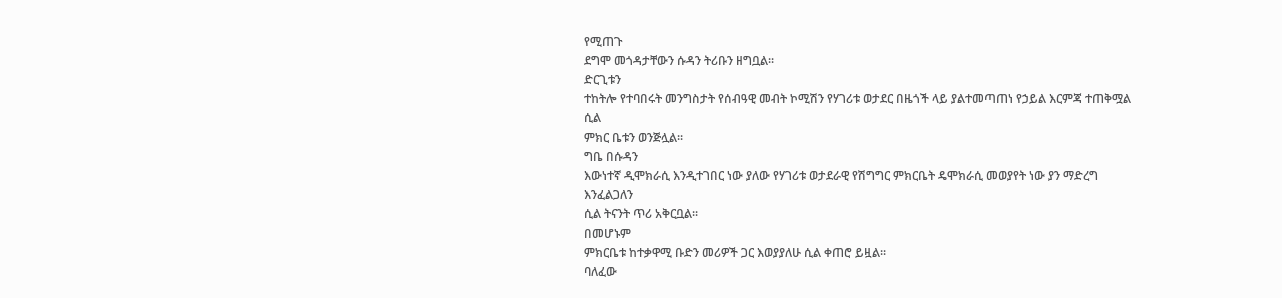የሚጠጉ
ደግሞ መጎዳታቸውን ሱዳን ትሪቡን ዘግቧል፡፡
ድርጊቱን
ተከትሎ የተባበሩት መንግስታት የሰብዓዊ መብት ኮሚሽን የሃገሪቱ ወታደር በዜጎች ላይ ያልተመጣጠነ የኃይል እርምጃ ተጠቅሟል ሲል
ምክር ቤቱን ወንጅሏል፡፡
ግቤ በሱዳን
እውነተኛ ዲሞክራሲ እንዲተገበር ነው ያለው የሃገሪቱ ወታደራዊ የሽግግር ምክርቤት ዴሞክራሲ መወያየት ነው ያን ማድረግ እንፈልጋለን
ሲል ትናንት ጥሪ አቅርቧል፡፡
በመሆኑም
ምክርቤቱ ከተቃዋሚ ቡድን መሪዎች ጋር እወያያለሁ ሲል ቀጠሮ ይዟል፡፡
ባለፈው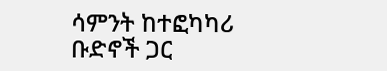ሳምንት ከተፎካካሪ ቡድኖች ጋር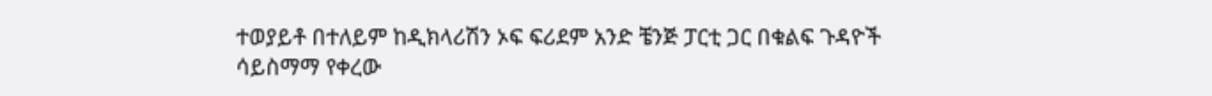ተወያይቶ በተለይም ከዲክላሪሽን ኦፍ ፍሪደም አንድ ቼንጅ ፓርቲ ጋር በቁልፍ ጉዳዮች ሳይስማማ የቀረው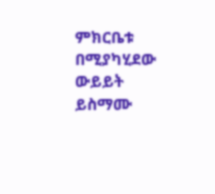ምክርቤቱ በሚያካሂደው ውይይት ይስማሙ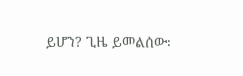ይሆን? ጊዜ ይመልሰው፡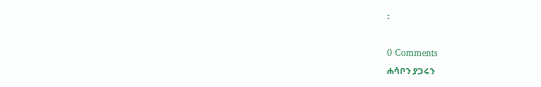፡

0 Comments
ሐሳቦን ያጋሩን